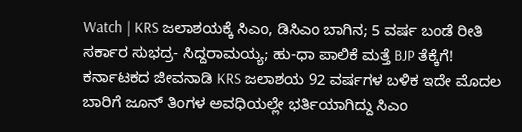Watch | KRS ಜಲಾಶಯಕ್ಕೆ ಸಿಎಂ, ಡಿಸಿಎಂ ಬಾಗಿನ; 5 ವರ್ಷ ಬಂಡೆ ರೀತಿ ಸರ್ಕಾರ ಸುಭದ್ರ- ಸಿದ್ದರಾಮಯ್ಯ; ಹು-ಧಾ ಪಾಲಿಕೆ ಮತ್ತೆ BJP ತೆಕ್ಕೆಗೆ!
ಕರ್ನಾಟಕದ ಜೀವನಾಡಿ KRS ಜಲಾಶಯ 92 ವರ್ಷಗಳ ಬಳಿಕ ಇದೇ ಮೊದಲ ಬಾರಿಗೆ ಜೂನ್ ತಿಂಗಳ ಅವಧಿಯಲ್ಲೇ ಭರ್ತಿಯಾಗಿದ್ದು ಸಿಎಂ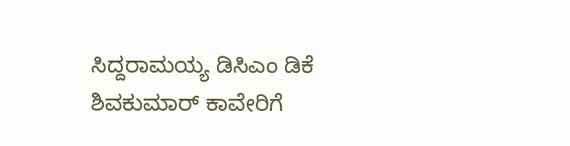ಸಿದ್ದರಾಮಯ್ಯ ಡಿಸಿಎಂ ಡಿಕೆ ಶಿವಕುಮಾರ್ ಕಾವೇರಿಗೆ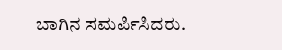ಬಾಗಿನ ಸಮರ್ಪಿಸಿದರು.